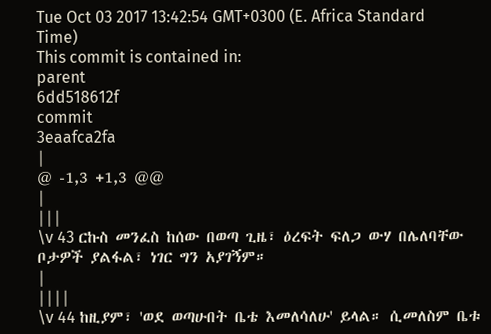Tue Oct 03 2017 13:42:54 GMT+0300 (E. Africa Standard Time)
This commit is contained in:
parent
6dd518612f
commit
3eaafca2fa
|
@ -1,3 +1,3 @@
|
|||
\v 43 ርኩስ መንፈስ ከሰው በወጣ ጊዜ፣ ዕረፍት ፍለጋ ውሃ በሌለባቸው ቦታዎች ያልፋል፣ ነገር ግን አያገኝም።
|
||||
\v 44 ከዚያም፣ 'ወደ ወጣሁበት ቤቴ እመለሳለሁ' ይላል። ሲመለስም ቤቱ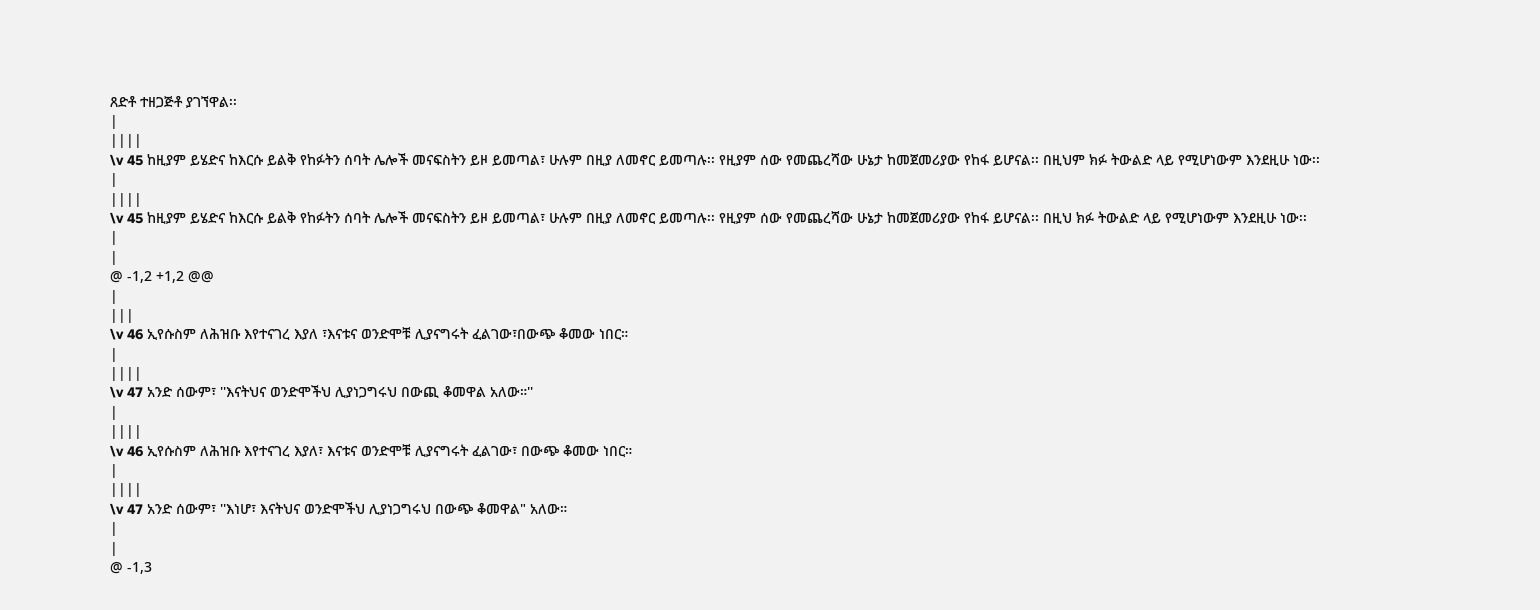ጸድቶ ተዘጋጅቶ ያገኘዋል፡፡
|
||||
\v 45 ከዚያም ይሄድና ከእርሱ ይልቅ የከፉትን ሰባት ሌሎች መናፍስትን ይዞ ይመጣል፣ ሁሉም በዚያ ለመኖር ይመጣሉ፡፡ የዚያም ሰው የመጨረሻው ሁኔታ ከመጀመሪያው የከፋ ይሆናል፡፡ በዚህም ክፉ ትውልድ ላይ የሚሆነውም እንደዚሁ ነው፡፡
|
||||
\v 45 ከዚያም ይሄድና ከእርሱ ይልቅ የከፉትን ሰባት ሌሎች መናፍስትን ይዞ ይመጣል፣ ሁሉም በዚያ ለመኖር ይመጣሉ፡፡ የዚያም ሰው የመጨረሻው ሁኔታ ከመጀመሪያው የከፋ ይሆናል፡፡ በዚህ ክፉ ትውልድ ላይ የሚሆነውም እንደዚሁ ነው፡፡
|
|
@ -1,2 +1,2 @@
|
|||
\v 46 ኢየሱስም ለሕዝቡ እየተናገረ እያለ ፣እናቱና ወንድሞቹ ሊያናግሩት ፈልገው፣በውጭ ቆመው ነበር።
|
||||
\v 47 አንድ ሰውም፣ ''እናትህና ወንድሞችህ ሊያነጋግሩህ በውጪ ቆመዋል አለው።''
|
||||
\v 46 ኢየሱስም ለሕዝቡ እየተናገረ እያለ፣ እናቱና ወንድሞቹ ሊያናግሩት ፈልገው፣ በውጭ ቆመው ነበር።
|
||||
\v 47 አንድ ሰውም፣ ''እነሆ፣ እናትህና ወንድሞችህ ሊያነጋግሩህ በውጭ ቆመዋል" አለው።
|
|
@ -1,3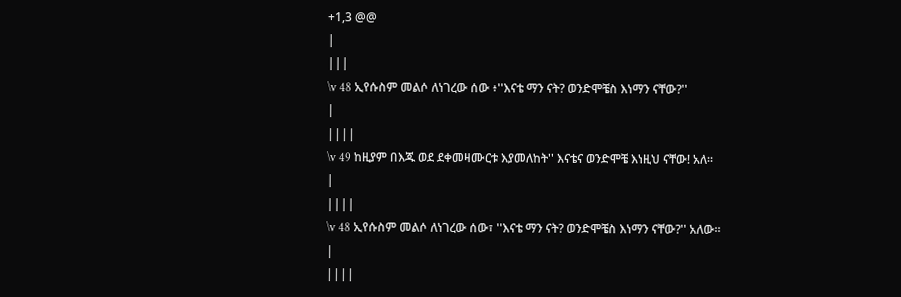+1,3 @@
|
|||
\v 48 ኢየሱስም መልሶ ለነገረው ሰው ፥''እናቴ ማን ናት? ወንድሞቼስ እነማን ናቸው?''
|
||||
\v 49 ከዚያም በእጁ ወደ ደቀመዛሙርቱ እያመለከት'' እናቴና ወንድሞቼ እነዚህ ናቸው! አለ።
|
||||
\v 48 ኢየሱስም መልሶ ለነገረው ሰው፣ ''እናቴ ማን ናት? ወንድሞቼስ እነማን ናቸው?'' አለው።
|
||||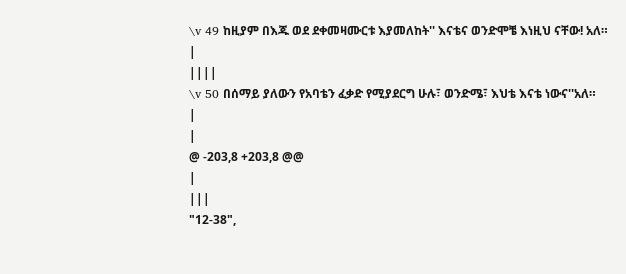\v 49 ከዚያም በእጁ ወደ ደቀመዛሙርቱ እያመለከት'' እናቴና ወንድሞቼ እነዚህ ናቸው! አለ።
|
||||
\v 50 በሰማይ ያለውን የአባቴን ፈቃድ የሚያደርግ ሁሉ፣ ወንድሜ፣ እህቴ እናቴ ነውና''አለ።
|
|
@ -203,8 +203,8 @@
|
|||
"12-38",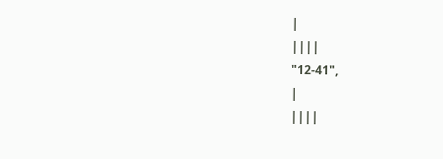|
||||
"12-41",
|
||||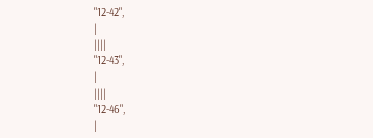"12-42",
|
||||
"12-43",
|
||||
"12-46",
|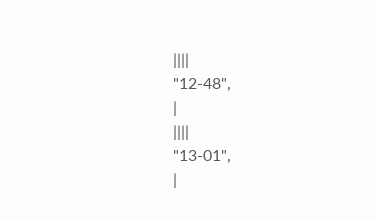||||
"12-48",
|
||||
"13-01",
|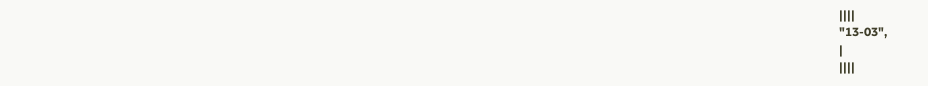||||
"13-03",
|
||||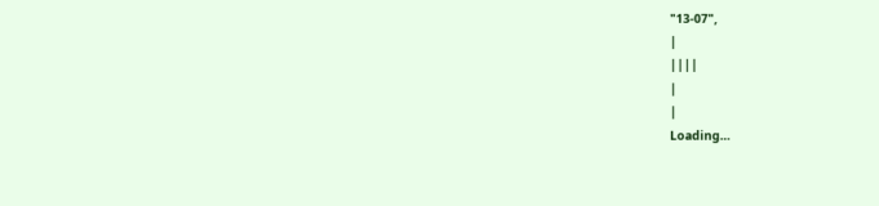"13-07",
|
||||
|
|
Loading…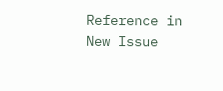Reference in New Issue